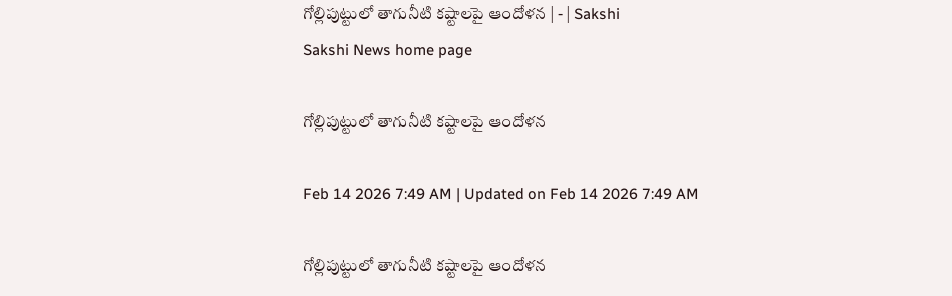గోల్లిపుట్టులో తాగునీటి కష్టాలపై ఆందోళన | - | Sakshi
Sakshi News home page

గోల్లిపుట్టులో తాగునీటి కష్టాలపై ఆందోళన

Feb 14 2026 7:49 AM | Updated on Feb 14 2026 7:49 AM

గోల్లిపుట్టులో తాగునీటి కష్టాలపై ఆందోళన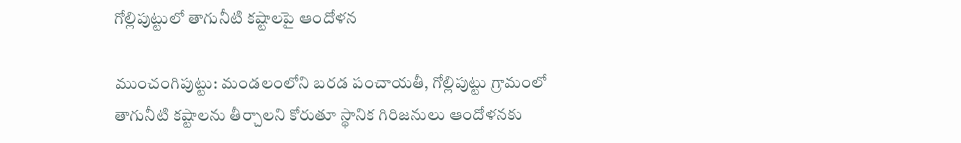గోల్లిపుట్టులో తాగునీటి కష్టాలపై ఆందోళన

ముంచంగిపుట్టు: మండలంలోని బరడ పంచాయతీ, గోల్లిపుట్టు గ్రామంలో తాగునీటి కష్టాలను తీర్చాలని కోరుతూ స్థానిక గిరిజనులు ఆందోళనకు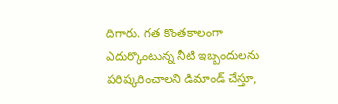దిగారు. గత కొంతకాలంగా ఎదుర్కొంటున్న నీటి ఇబ్బందులను పరిష్కరించాలని డిమాండ్‌ చేస్తూ,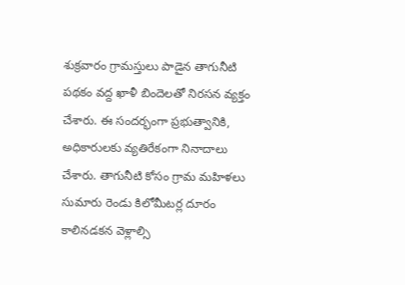శుక్రవారం గ్రామస్తులు పాడైన తాగునీటి పథకం వద్ద ఖాళీ బిందెలతో నిరసన వ్యక్తం చేశారు. ఈ సందర్భంగా ప్రభుత్వానికి, అధికారులకు వ్యతిరేకంగా నినాదాలు చేశారు. తాగునీటి కోసం గ్రామ మహిళలు సుమారు రెండు కిలోమీటర్ల దూరం కాలినడకన వెళ్లాల్సి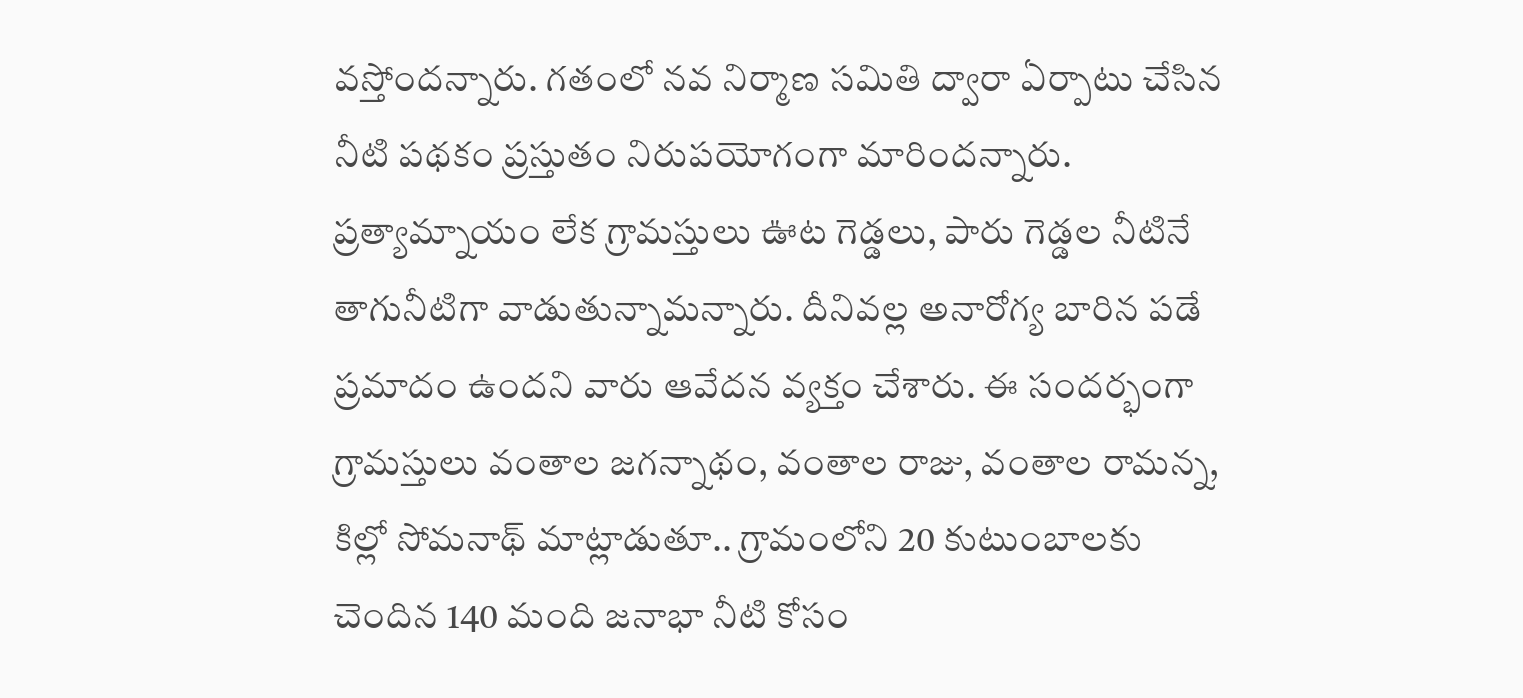వస్తోందన్నారు. గతంలో నవ నిర్మాణ సమితి ద్వారా ఏర్పాటు చేసిన నీటి పథకం ప్రస్తుతం నిరుపయోగంగా మారిందన్నారు. ప్రత్యామ్నాయం లేక గ్రామస్తులు ఊట గెడ్డలు, పారు గెడ్డల నీటినే తాగునీటిగా వాడుతున్నామన్నారు. దీనివల్ల అనారోగ్య బారిన పడే ప్రమాదం ఉందని వారు ఆవేదన వ్యక్తం చేశారు. ఈ సందర్భంగా గ్రామస్తులు వంతాల జగన్నాథం, వంతాల రాజు, వంతాల రామన్న, కిల్లో సోమనాథ్‌ మాట్లాడుతూ.. గ్రామంలోని 20 కుటుంబాలకు చెందిన 140 మంది జనాభా నీటి కోసం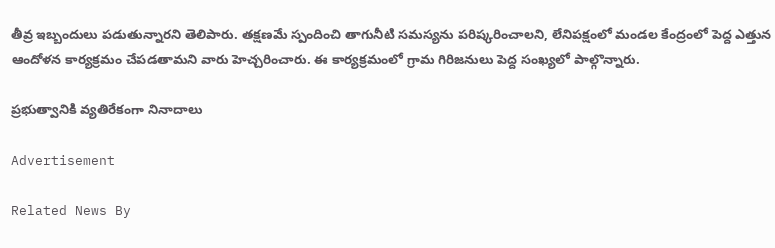తీవ్ర ఇబ్బందులు పడుతున్నారని తెలిపారు. తక్షణమే స్పందించి తాగునీటి సమస్యను పరిష్కరించాలని, లేనిపక్షంలో మండల కేంద్రంలో పెద్ద ఎత్తున ఆందోళన కార్యక్రమం చేపడతామని వారు హెచ్చరించారు. ఈ కార్యక్రమంలో గ్రామ గిరిజనులు పెద్ద సంఖ్యలో పాల్గొన్నారు.

ప్రభుత్వానికి వ్యతిరేకంగా నినాదాలు

Advertisement

Related News By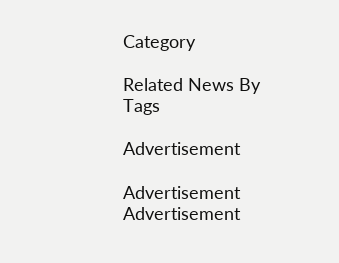Category

Related News By Tags

Advertisement

Advertisement
Advertisement